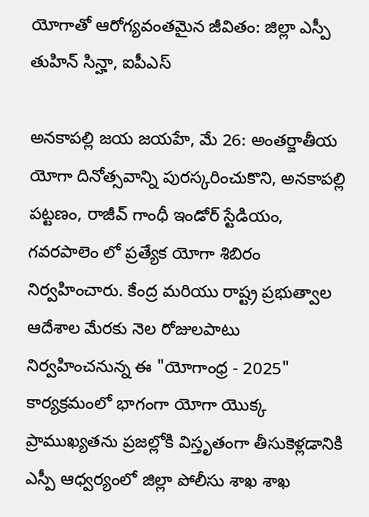యోగాతో ఆరోగ్యవంతమైన జీవితం: జిల్లా ఎస్పీ తుహిన్ సిన్హా, ఐపీఎస్

అనకాపల్లి జయ జయహే, మే 26: అంతర్జాతీయ యోగా దినోత్సవాన్ని పురస్కరించుకొని, అనకాపల్లి పట్టణం, రాజీవ్ గాంధీ ఇండోర్ స్టేడియం, గవరపాలెం లో ప్రత్యేక యోగా శిబిరం నిర్వహించారు. కేంద్ర మరియు రాష్ట్ర ప్రభుత్వాల ఆదేశాల మేరకు నెల రోజులపాటు నిర్వహించనున్న ఈ "యోగాంధ్ర - 2025" కార్యక్రమంలో భాగంగా యోగా యొక్క ప్రాముఖ్యతను ప్రజల్లోకి విస్తృతంగా తీసుకెళ్లడానికి ఎస్పీ ఆధ్వర్యంలో జిల్లా పోలీసు శాఖ శాఖ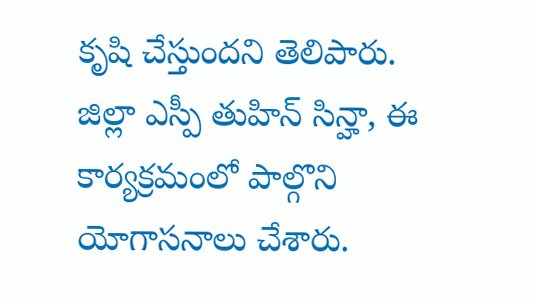కృషి చేస్తుందని తెలిపారు. జిల్లా ఎస్పీ తుహిన్ సిన్హా, ఈ కార్యక్రమంలో పాల్గొని యోగాసనాలు చేశారు.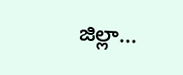జిల్లా...